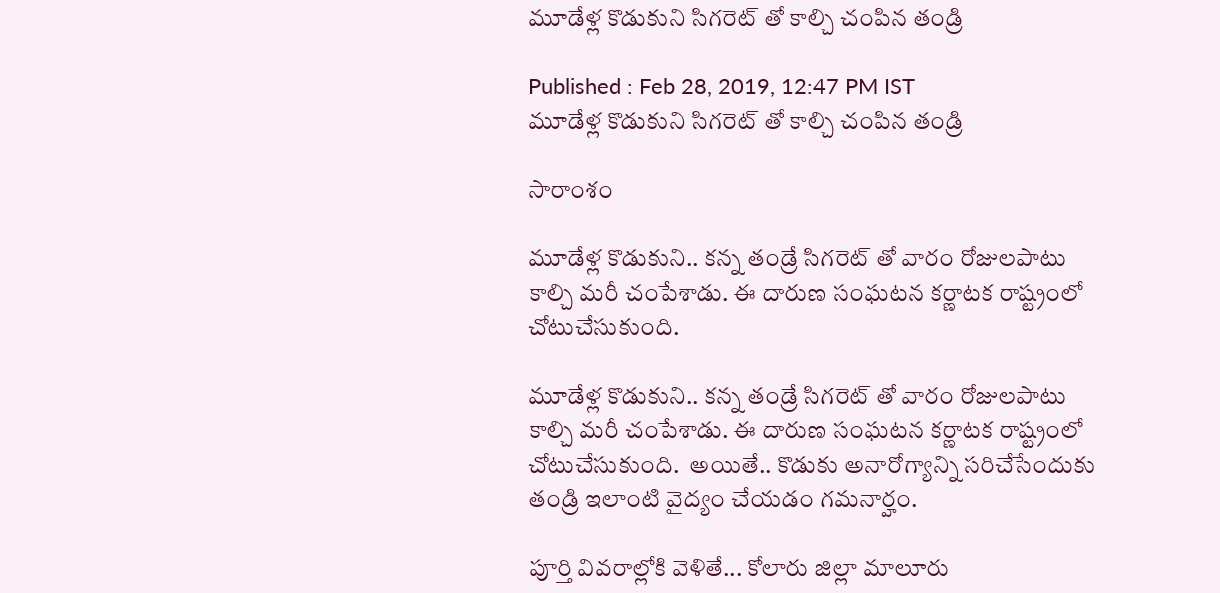మూడేళ్ల కొడుకుని సిగరెట్ తో కాల్చి చంపిన తండ్రి

Published : Feb 28, 2019, 12:47 PM IST
మూడేళ్ల కొడుకుని సిగరెట్ తో కాల్చి చంపిన తండ్రి

సారాంశం

మూడేళ్ల కొడుకుని.. కన్న తండ్రే సిగరెట్ తో వారం రోజులపాటు కాల్చి మరీ చంపేశాడు. ఈ దారుణ సంఘటన కర్ణాటక రాష్ట్రంలో  చోటుచేసుకుంది.

మూడేళ్ల కొడుకుని.. కన్న తండ్రే సిగరెట్ తో వారం రోజులపాటు కాల్చి మరీ చంపేశాడు. ఈ దారుణ సంఘటన కర్ణాటక రాష్ట్రంలో  చోటుచేసుకుంది.  అయితే.. కొడుకు అనారోగ్యాన్ని సరిచేసేందుకు తండ్రి ఇలాంటి వైద్యం చేయడం గమనార్హం.

పూర్తి వివరాల్లోకి వెళితే... కోలారు జిల్లా మాలూరు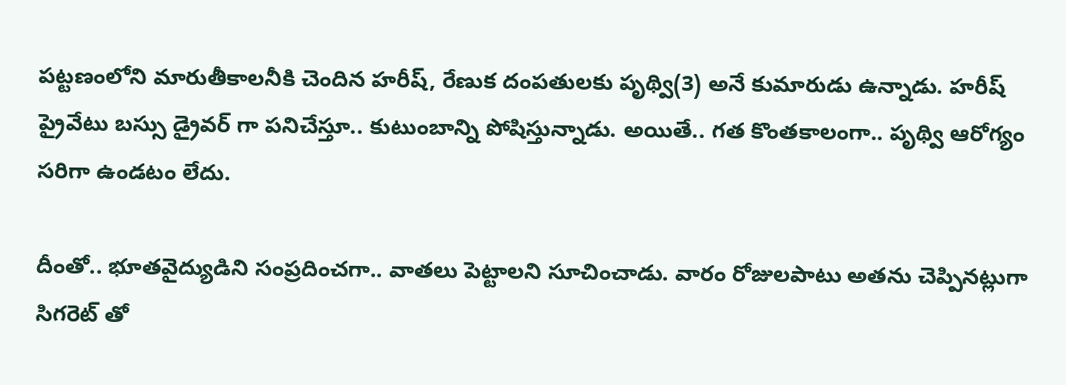పట్టణంలోని మారుతీకాలనీకి చెందిన హరీష్, రేణుక దంపతులకు పృథ్వి(3) అనే కుమారుడు ఉన్నాడు. హరీష్ ప్రైవేటు బస్సు డ్రైవర్ గా పనిచేస్తూ.. కుటుంబాన్ని పోషిస్తున్నాడు. అయితే.. గత కొంతకాలంగా.. పృథ్వి ఆరోగ్యం సరిగా ఉండటం లేదు.

దీంతో.. భూతవైద్యుడిని సంప్రదించగా.. వాతలు పెట్టాలని సూచించాడు. వారం రోజులపాటు అతను చెప్పినట్లుగా సిగరెట్ తో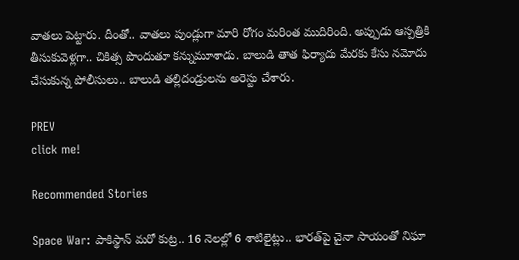వాతలు పెట్టారు. దీంతో.. వాతలు పుండ్లుగా మారి రోగం మరింత ముదిరింది. అప్పుడు ఆస్పత్రికి తీసుకువెళ్లగా.. చికిత్స పొందుతూ కన్నుమూశాడు. బాలుడి తాత ఫిర్యాదు మేరకు కేసు నమోదు చేసుకున్న పోలీసులు.. బాలుడి తల్లిదండ్రులను అరెస్టు చేశారు.

PREV
click me!

Recommended Stories

Space War: పాకిస్థాన్ మరో కుట్ర.. 16 నెలల్లో 6 శాటిలైట్లు.. భారత్‌పై చైనా సాయంతో నిఘా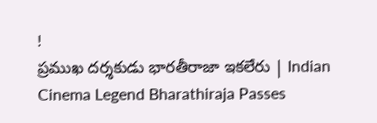!
ప్రముఖ దర్శకుడు భారతీరాజా ఇకలేరు | Indian Cinema Legend Bharathiraja Passes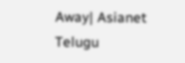Away| Asianet Telugu